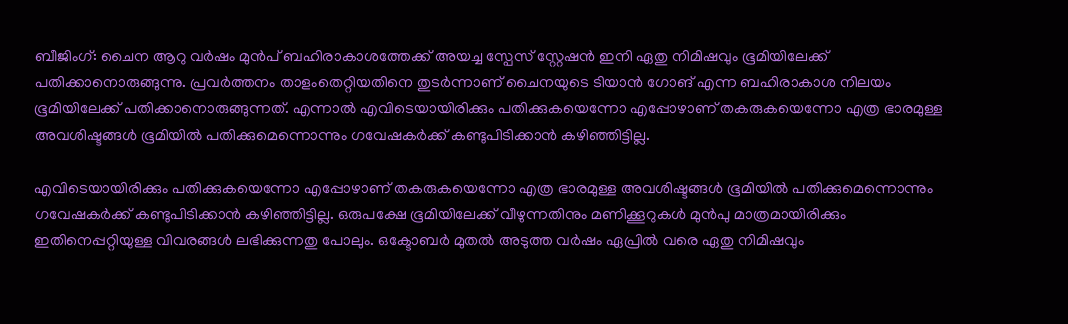ബീജിംഗ്: ചൈന ആറു വർഷം മുൻപ് ബഹിരാകാശത്തേക്ക് അയച്ച സ്പേസ് സ്റ്റേഷൻ ഇനി ഏതു നിമിഷവും ഭൂമിയിലേക്ക് പതിക്കാനൊരുങ്ങുന്നു. പ്രവർത്തനം താളംതെറ്റിയതിനെ തുടർന്നാണ് ചൈനയുടെ ടിയാൻ ഗോങ് എന്ന ബഹിരാകാശ നിലയം ഭൂമിയിലേക്ക് പതിക്കാനൊരുങ്ങുന്നത്. എന്നാൽ എവിടെയായിരിക്കും പതിക്കുകയെന്നോ എപ്പോഴാണ് തകരുകയെന്നോ എത്ര ഭാരമുള്ള അവശിഷ്ടങ്ങൾ ഭൂമിയിൽ പതിക്കുമെന്നൊന്നും ഗവേഷകർക്ക് കണ്ടുപിടിക്കാൻ കഴിഞ്ഞിട്ടില്ല.

എവിടെയായിരിക്കും പതിക്കുകയെന്നോ എപ്പോഴാണ് തകരുകയെന്നോ എത്ര ഭാരമുള്ള അവശിഷ്ടങ്ങൾ ഭൂമിയിൽ പതിക്കുമെന്നൊന്നും ഗവേഷകർക്ക് കണ്ടുപിടിക്കാൻ കഴിഞ്ഞിട്ടില്ല. ഒരുപക്ഷേ ഭൂമിയിലേക്ക് വീഴുന്നതിനും മണിക്കൂറുകൾ മുൻപു മാത്രമായിരിക്കും ഇതിനെപ്പറ്റിയുള്ള വിവരങ്ങൾ ലഭിക്കുന്നതു പോലും. ഒക്ടോബർ മുതൽ അടുത്ത വർഷം ഏപ്രിൽ വരെ ഏതു നിമിഷവും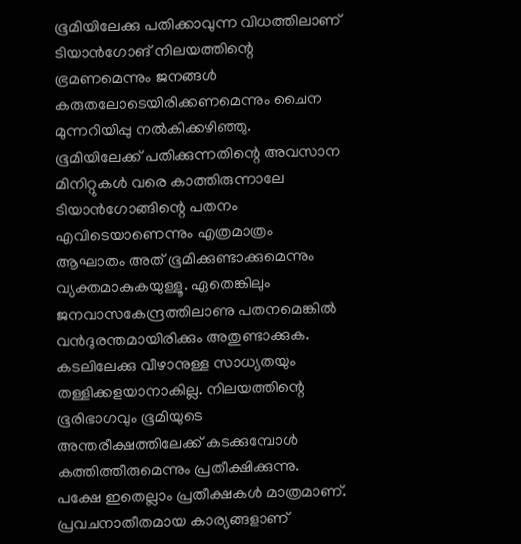ഭൂമിയിലേക്കു പതിക്കാവുന്ന വിധത്തിലാണ് ടിയാൻഗോങ് നിലയത്തിന്റെ ഭ്രമണമെന്നും ജനങ്ങൾ കരുതലോടെയിരിക്കണമെന്നും ചൈന മുന്നറിയിപ്പു നൽകിക്കഴിഞ്ഞു.
ഭൂമിയിലേക്ക് പതിക്കുന്നതിന്റെ അവസാന മിനിറ്റുകൾ വരെ കാത്തിരുന്നാലേ ടിയാൻഗോങ്ങിന്റെ പതനം എവിടെയാണെന്നും എത്രമാത്രം ആഘാതം അത് ഭൂമിക്കുണ്ടാക്കുമെന്നും വ്യക്തമാകുകയുള്ളൂ. ഏതെങ്കിലും ജനവാസകേന്ദ്രത്തിലാണു പതനമെങ്കിൽ വൻദുരന്തമായിരിക്കും അതുണ്ടാക്കുക. കടലിലേക്കു വീഴാനുള്ള സാധ്യതയും തള്ളിക്കളയാനാകില്ല. നിലയത്തിന്റെ ഭൂരിഭാഗവും ഭൂമിയുടെ അന്തരീക്ഷത്തിലേക്ക് കടക്കുമ്പോൾ കത്തിത്തീരുമെന്നും പ്രതീക്ഷിക്കുന്നു. പക്ഷേ ഇതെല്ലാം പ്രതീക്ഷകൾ മാത്രമാണ്. പ്രവചനാതീതമായ കാര്യങ്ങളാണ്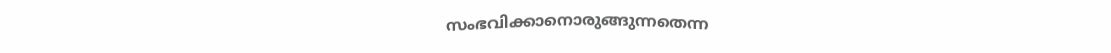സംഭവിക്കാനൊരുങ്ങുന്നതെന്ന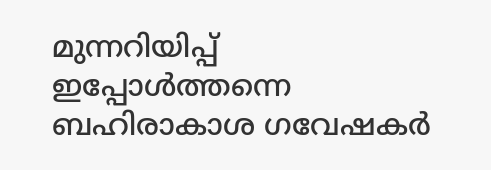മുന്നറിയിപ്പ് ഇപ്പോൾത്തന്നെ ബഹിരാകാശ ഗവേഷകർ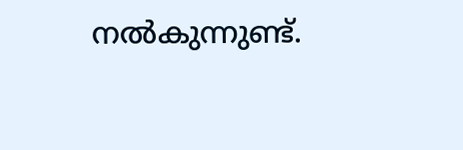നൽകുന്നുണ്ട്.